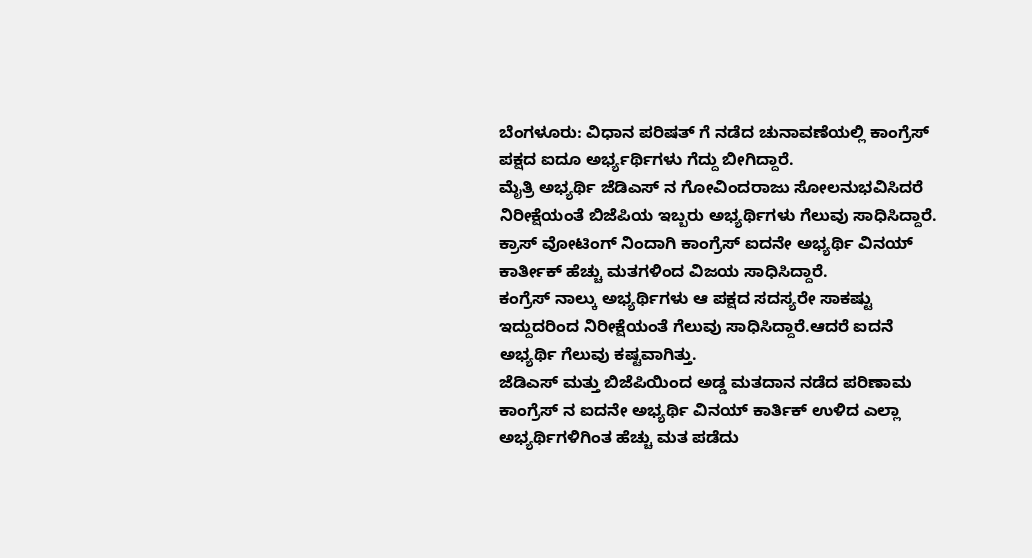ಬೆಂಗಳೂರು: ವಿಧಾನ ಪರಿಷತ್ ಗೆ ನಡೆದ ಚುನಾವಣೆಯಲ್ಲಿ ಕಾಂಗ್ರೆಸ್ ಪಕ್ಷದ ಐದೂ ಅರ್ಭ್ಯರ್ಥಿಗಳು ಗೆದ್ದು ಬೀಗಿದ್ದಾರೆ.
ಮೈತ್ರಿ ಅಭ್ಯರ್ಥಿ ಜೆಡಿಎಸ್ ನ ಗೋವಿಂದರಾಜು ಸೋಲನುಭವಿಸಿದರೆ ನಿರೀಕ್ಷೆಯಂತೆ ಬಿಜೆಪಿಯ ಇಬ್ಬರು ಅಭ್ಯರ್ಥಿಗಳು ಗೆಲುವು ಸಾಧಿಸಿದ್ದಾರೆ.
ಕ್ರಾಸ್ ವೋಟಿಂಗ್ ನಿಂದಾಗಿ ಕಾಂಗ್ರೆಸ್ ಐದನೇ ಅಭ್ಯರ್ಥಿ ವಿನಯ್ ಕಾರ್ತೀಕ್ ಹೆಚ್ಚು ಮತಗಳಿಂದ ವಿಜಯ ಸಾಧಿಸಿದ್ದಾರೆ.
ಕಂಗ್ರೆಸ್ ನಾಲ್ಕು ಅಭ್ಯರ್ಥಿಗಳು ಆ ಪಕ್ಷದ ಸದಸ್ಯರೇ ಸಾಕಷ್ಟು ಇದ್ದುದರಿಂದ ನಿರೀಕ್ಷೆಯಂತೆ ಗೆಲುವು ಸಾಧಿಸಿದ್ದಾರೆ.ಆದರೆ ಐದನೆ ಅಭ್ಯರ್ಥಿ ಗೆಲುವು ಕಷ್ಟವಾಗಿತ್ತು.
ಜೆಡಿಎಸ್ ಮತ್ತು ಬಿಜೆಪಿಯಿಂದ ಅಡ್ಡ ಮತದಾನ ನಡೆದ ಪರಿಣಾಮ ಕಾಂಗ್ರೆಸ್ ನ ಐದನೇ ಅಭ್ಯರ್ಥಿ ವಿನಯ್ ಕಾರ್ತಿಕ್ ಉಳಿದ ಎಲ್ಲಾ ಅಭ್ಯರ್ಥಿಗಳಿಗಿಂತ ಹೆಚ್ಚು ಮತ ಪಡೆದು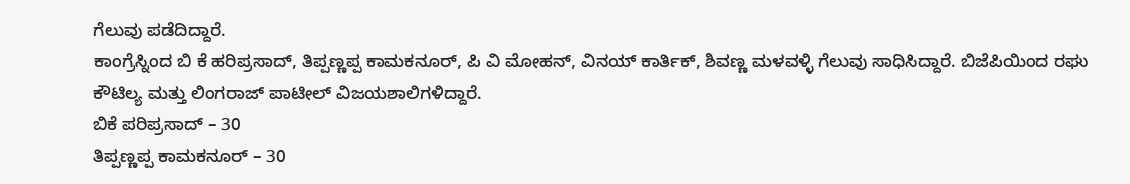ಗೆಲುವು ಪಡೆದಿದ್ದಾರೆ.
ಕಾಂಗ್ರೆಸ್ನಿಂದ ಬಿ ಕೆ ಹರಿಪ್ರಸಾದ್, ತಿಪ್ಪಣ್ಣಪ್ಪ ಕಾಮಕನೂರ್, ಪಿ ವಿ ಮೋಹನ್, ವಿನಯ್ ಕಾರ್ತಿಕ್, ಶಿವಣ್ಣ ಮಳವಳ್ಳಿ ಗೆಲುವು ಸಾಧಿಸಿದ್ದಾರೆ. ಬಿಜೆಪಿಯಿಂದ ರಘು ಕೌಟಿಲ್ಯ ಮತ್ತು ಲಿಂಗರಾಜ್ ಪಾಟೀಲ್ ವಿಜಯಶಾಲಿಗಳಿದ್ದಾರೆ.
ಬಿಕೆ ಪರಿಪ್ರಸಾದ್ – 30
ತಿಪ್ಪಣ್ಣಪ್ಪ ಕಾಮಕನೂರ್ – 30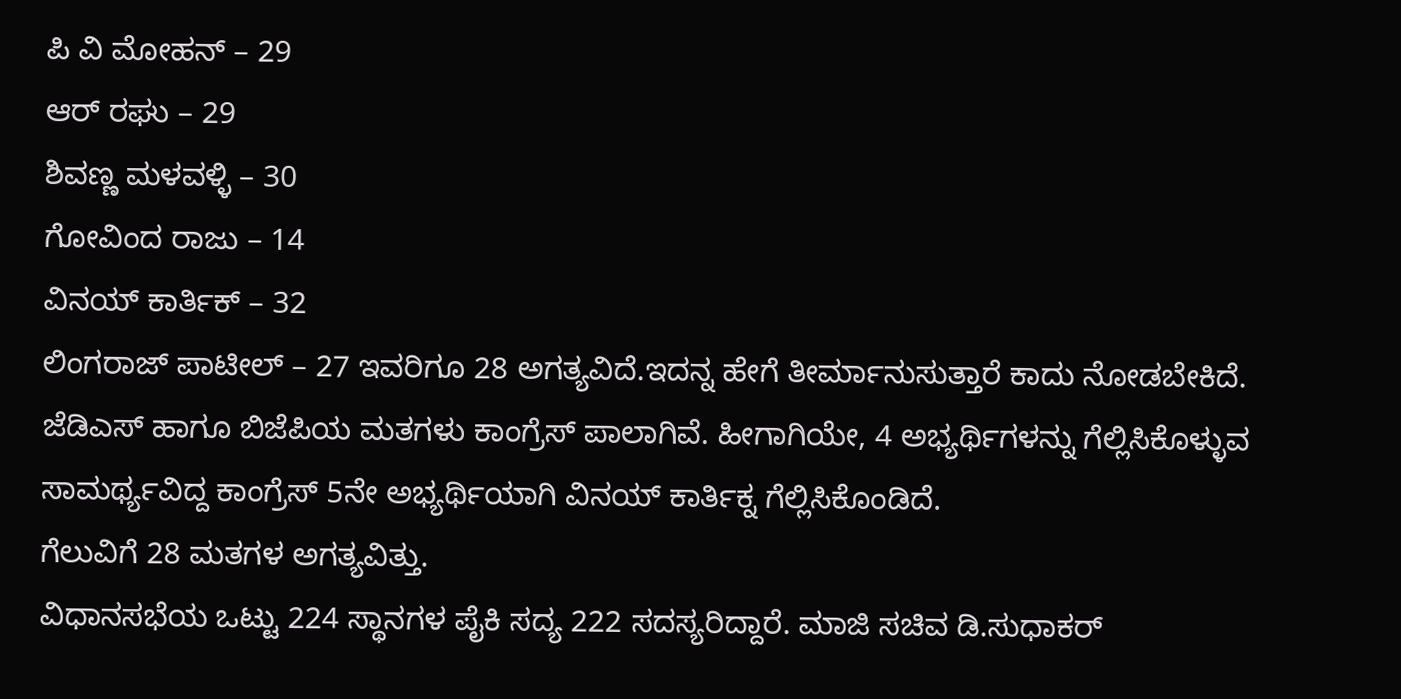ಪಿ ವಿ ಮೋಹನ್ – 29
ಆರ್ ರಘು – 29
ಶಿವಣ್ಣ ಮಳವಳ್ಳಿ – 30
ಗೋವಿಂದ ರಾಜು – 14
ವಿನಯ್ ಕಾರ್ತಿಕ್ – 32
ಲಿಂಗರಾಜ್ ಪಾಟೀಲ್ – 27 ಇವರಿಗೂ 28 ಅಗತ್ಯವಿದೆ.ಇದನ್ನ ಹೇಗೆ ತೀರ್ಮಾನುಸುತ್ತಾರೆ ಕಾದು ನೋಡಬೇಕಿದೆ.
ಜೆಡಿಎಸ್ ಹಾಗೂ ಬಿಜೆಪಿಯ ಮತಗಳು ಕಾಂಗ್ರೆಸ್ ಪಾಲಾಗಿವೆ. ಹೀಗಾಗಿಯೇ, 4 ಅಭ್ಯರ್ಥಿಗಳನ್ನು ಗೆಲ್ಲಿಸಿಕೊಳ್ಳುವ ಸಾಮರ್ಥ್ಯವಿದ್ದ ಕಾಂಗ್ರೆಸ್ 5ನೇ ಅಭ್ಯರ್ಥಿಯಾಗಿ ವಿನಯ್ ಕಾರ್ತಿಕ್ನ ಗೆಲ್ಲಿಸಿಕೊಂಡಿದೆ.
ಗೆಲುವಿಗೆ 28 ಮತಗಳ ಅಗತ್ಯವಿತ್ತು.
ವಿಧಾನಸಭೆಯ ಒಟ್ಟು 224 ಸ್ಥಾನಗಳ ಪೈಕಿ ಸದ್ಯ 222 ಸದಸ್ಯರಿದ್ದಾರೆ. ಮಾಜಿ ಸಚಿವ ಡಿ.ಸುಧಾಕರ್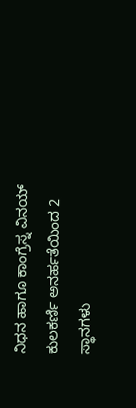ನಿಧನ ಹಾಗೂ ಕಾಂಗ್ರೆಸ್ನ ವಿನಯ್ ಕುಲಕರ್ಣಿ ಅನರ್ಹತೆಯಿಂದ 2 ಸ್ಥಾನಗಳು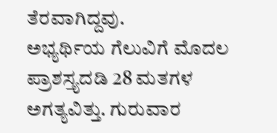ತೆರವಾಗಿದ್ದವು.
ಅಭ್ಯರ್ಥಿಯ ಗೆಲುವಿಗೆ ಮೊದಲ ಪ್ರಾಶಸ್ತ್ಯದಡಿ 28 ಮತಗಳ ಅಗತ್ಯವಿತ್ತು. ಗುರುವಾರ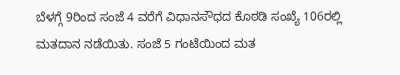ಬೆಳಗ್ಗೆ 9ರಿಂದ ಸಂಜೆ 4 ವರೆಗೆ ವಿಧಾನಸೌಧದ ಕೊಠಡಿ ಸಂಖ್ಯೆ 106ರಲ್ಲಿ ಮತದಾನ ನಡೆಯಿತು. ಸಂಜೆ 5 ಗಂಟೆಯಿಂದ ಮತ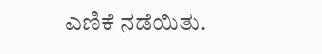ಎಣಿಕೆ ನಡೆಯಿತು.